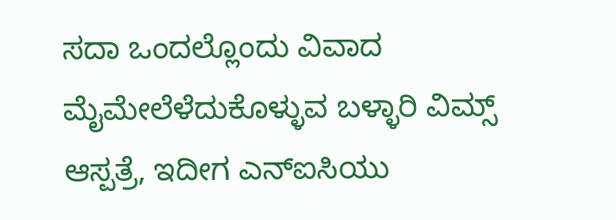ಸದಾ ಒಂದಲ್ಲೊಂದು ವಿವಾದ ಮೈಮೇಲೆಳೆದುಕೊಳ್ಳುವ ಬಳ್ಳಾರಿ ವಿಮ್ಸ್ ಆಸ್ಪತ್ರೆ, ಇದೀಗ ಎನ್ಐಸಿಯು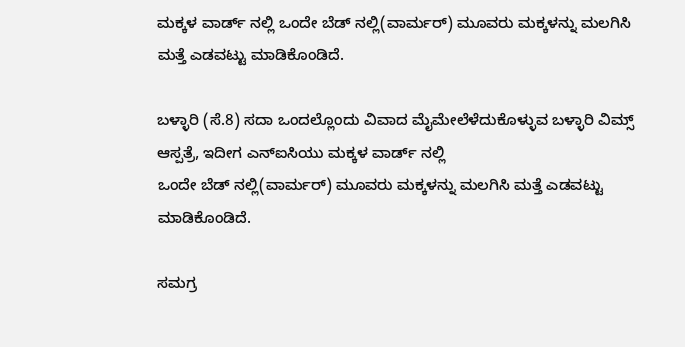ಮಕ್ಕಳ ವಾರ್ಡ್ ನಲ್ಲಿ ಒಂದೇ ಬೆಡ್ ನಲ್ಲಿ(ವಾರ್ಮರ್) ಮೂವರು ಮಕ್ಕಳನ್ನು ಮಲಗಿಸಿ ಮತ್ತೆ ಎಡವಟ್ಟು ಮಾಡಿಕೊಂಡಿದೆ.

ಬಳ್ಳಾರಿ (ಸೆ.8) ಸದಾ ಒಂದಲ್ಲೊಂದು ವಿವಾದ ಮೈಮೇಲೆಳೆದುಕೊಳ್ಳುವ ಬಳ್ಳಾರಿ ವಿಮ್ಸ್ ಆಸ್ಪತ್ರೆ, ಇದೀಗ ಎನ್ಐಸಿಯು ಮಕ್ಕಳ ವಾರ್ಡ್ ನಲ್ಲಿ
ಒಂದೇ ಬೆಡ್ ನಲ್ಲಿ(ವಾರ್ಮರ್) ಮೂವರು ಮಕ್ಕಳನ್ನು ಮಲಗಿಸಿ ಮತ್ತೆ ಎಡವಟ್ಟು ಮಾಡಿಕೊಂಡಿದೆ.

ಸಮಗ್ರ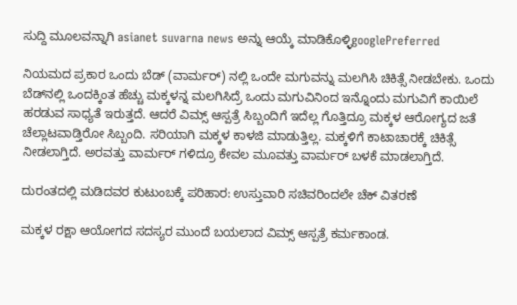ಸುದ್ದಿ ಮೂಲವನ್ನಾಗಿ asianet suvarna news ಅನ್ನು ಆಯ್ಕೆ ಮಾಡಿಕೊಳ್ಳಿgooglePreferred

ನಿಯಮದ ಪ್ರಕಾರ ಒಂದು ಬೆಡ್ (ವಾರ್ಮರ್) ನಲ್ಲಿ ಒಂದೇ ಮಗುವನ್ನು ಮಲಗಿಸಿ ಚಿಕಿತ್ಸೆ ನೀಡಬೇಕು. ಒಂದು ಬೆಡ್‌ನಲ್ಲಿ ಒಂದಕ್ಕಿಂತ ಹೆಚ್ಚು ಮಕ್ಕಳನ್ನ ಮಲಗಿಸಿದ್ರೆ ಒಂದು ಮಗುವಿನಿಂದ ಇನ್ನೊಂದು ಮಗುವಿಗೆ ಕಾಯಿಲೆ ಹರಡುವ ಸಾಧ್ಯತೆ ಇರುತ್ತದೆ. ಆದರೆ ವಿಮ್ಸ್ ಆಸ್ಪತ್ರೆ ಸಿಬ್ಬಂದಿಗೆ ಇದೆಲ್ಲ ಗೊತ್ತಿದ್ರೂ ಮಕ್ಕಳ ಆರೋಗ್ಯದ ಜತೆ ಚೆಲ್ಲಾಟವಾಡ್ತಿರೋ ಸಿಬ್ಬಂದಿ. ಸರಿಯಾಗಿ ಮಕ್ಕಳ ಕಾಳಜಿ ಮಾಡುತ್ತಿಲ್ಲ. ಮಕ್ಕಳಿಗೆ ಕಾಟಾಚಾರಕ್ಕೆ ಚಿಕಿತ್ಸೆ ನೀಡಲಾಗ್ತಿದೆ. ಅರವತ್ತು ವಾರ್ಮರ್ ಗಳಿದ್ರೂ ಕೇವಲ ಮೂವತ್ತು ವಾರ್ಮರ್ ಬಳಕೆ ಮಾಡಲಾಗ್ತಿದೆ.

ದುರಂತದಲ್ಲಿ ಮಡಿದವರ ಕುಟುಂಬಕ್ಕೆ ಪರಿಹಾರ: ಉಸ್ತುವಾರಿ ಸಚಿವರಿಂದಲೇ ಚೆಕ್ ವಿತರಣೆ

ಮಕ್ಕಳ ರಕ್ಷಾ ಆಯೋಗದ ಸದಸ್ಯರ ಮುಂದೆ ಬಯಲಾದ ವಿಮ್ಸ್ ಆಸ್ಪತ್ರೆ ಕರ್ಮಕಾಂಡ.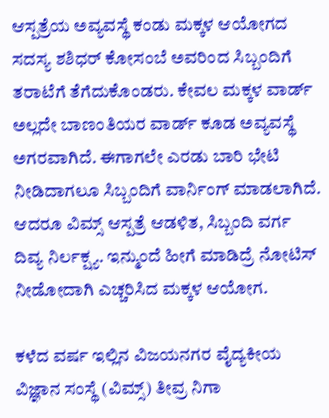ಆಸ್ಪತ್ರೆಯ ಅವ್ಯವಸ್ಥೆ ಕಂಡು ಮಕ್ಕಳ ಆಯೋಗದ ಸದಸ್ಯ ಶಶಿಧರ್ ಕೋಸಂಬೆ ಅವರಿಂದ ಸಿಬ್ಬಂದಿಗೆ ತರಾಟೆಗೆ ತೆಗೆದುಕೊಂಡರು. ಕೇವಲ ಮಕ್ಕಳ ವಾರ್ಡ್ ಅಲ್ಲದೇ ಬಾಣಂತಿಯರ ವಾರ್ಡ್ ಕೂಡ ಅವ್ಯವಸ್ಥೆ ಅಗರವಾಗಿದೆ. ಈಗಾಗಲೇ ಎರಡು ಬಾರಿ ಭೇಟಿ ನೀಡಿದಾಗಲೂ ಸಿಬ್ಬಂದಿಗೆ ವಾರ್ನಿಂಗ್ ಮಾಡಲಾಗಿದೆ. ಆದರೂ ವಿಮ್ಸ್ ಆಸ್ಪತ್ರೆ ಆಡಳಿತ, ಸಿಬ್ಬಂದಿ ವರ್ಗ ದಿವ್ಯ ನಿರ್ಲಕ್ಷ್ಯ. ಇನ್ಮುಂದೆ ಹೀಗೆ ಮಾಡಿದ್ರೆ ನೋಟಿಸ್ ನೀಡೋದಾಗಿ ಎಚ್ಚರಿಸಿದ ಮಕ್ಕಳ ಆಯೋಗ.

ಕಳೆದ ವರ್ಷ ಇಲ್ಲಿನ ವಿಜಯನಗರ ವೈದ್ಯಕೀಯ ವಿಜ್ಞಾನ ಸಂಸ್ಥೆ (ವಿಮ್ಸ್‌) ತೀವ್ರ ನಿಗಾ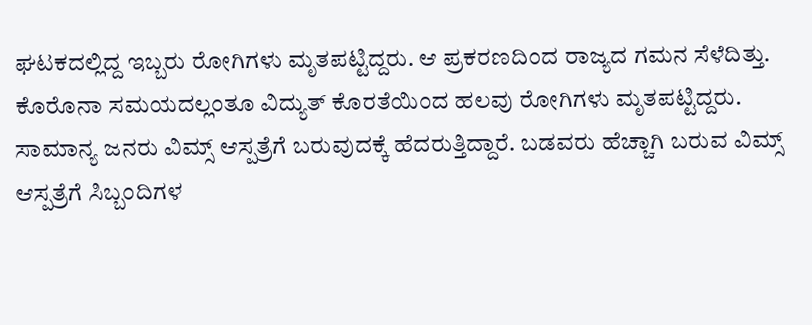ಘಟಕದಲ್ಲಿದ್ದ ಇಬ್ಬರು ರೋಗಿಗಳು ಮೃತಪಟ್ಟಿದ್ದರು. ಆ ಪ್ರಕರಣದಿಂದ ರಾಜ್ಯದ ಗಮನ ಸೆಳೆದಿತ್ತು. ಕೊರೊನಾ ಸಮಯದಲ್ಲಂತೂ ವಿದ್ಯುತ್ ಕೊರತೆಯಿಂದ ಹಲವು ರೋಗಿಗಳು ಮೃತಪಟ್ಟಿದ್ದರು. ಸಾಮಾನ್ಯ ಜನರು ವಿಮ್ಸ್ ಆಸ್ಪತ್ರೆಗೆ ಬರುವುದಕ್ಕೆ ಹೆದರುತ್ತಿದ್ದಾರೆ. ಬಡವರು ಹೆಚ್ಚಾಗಿ ಬರುವ ವಿಮ್ಸ್ ಆಸ್ಪತ್ರೆಗೆ ಸಿಬ್ಬಂದಿಗಳ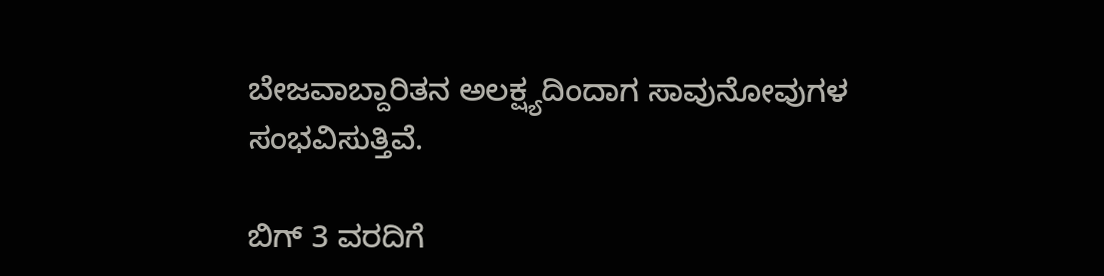ಬೇಜವಾಬ್ದಾರಿತನ ಅಲಕ್ಷ್ಯದಿಂದಾಗ ಸಾವುನೋವುಗಳ ಸಂಭವಿಸುತ್ತಿವೆ.

ಬಿಗ್‌ 3 ವರದಿಗೆ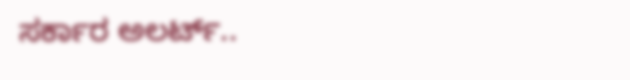ಸರ್ಕಾರ ಅಲರ್ಟ್..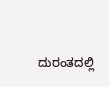ದುರಂತದಲ್ಲಿ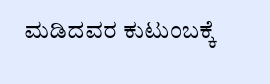ಮಡಿದವರ ಕುಟುಂಬಕ್ಕೆ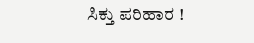ಸಿಕ್ತು ಪರಿಹಾರ !